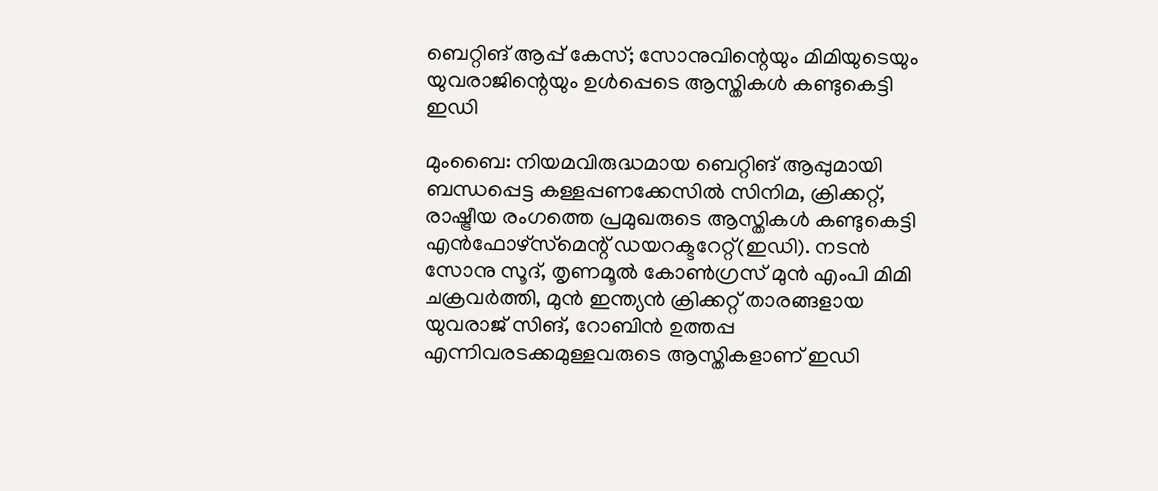ബെറ്റിങ് ആപ്പ് കേസ്; സോനുവിന്റെയും മിമിയുടെയും യുവരാജിന്റെയും ഉൾപ്പെടെ ആസ്തികൾ കണ്ടുകെട്ടി ഇഡി

മുംബൈ: നിയമവിരുദ്ധമായ ബെറ്റിങ് ആപ്പുമായി ബന്ധപ്പെട്ട കള്ളപ്പണക്കേസിൽ സിനിമ, ക്രിക്കറ്റ്, രാഷ്ട്രീയ രംഗത്തെ പ്രമുഖരുടെ ആസ്തികൾ കണ്ടുകെട്ടി എൻഫോഴ്‌സ്‌മെന്റ് ഡയറക്ടറേറ്റ്(ഇഡി). നടൻ സോനു സൂദ്, തൃണമൂൽ കോൺഗ്രസ് മുൻ എംപി മിമി ചക്രവർത്തി, മുൻ ഇന്ത്യൻ ക്രിക്കറ്റ് താരങ്ങളായ യുവരാജ് സിങ്, റോബിൻ ഉത്തപ്പ എന്നിവരടക്കമുള്ളവരുടെ ആസ്തികളാണ് ഇഡി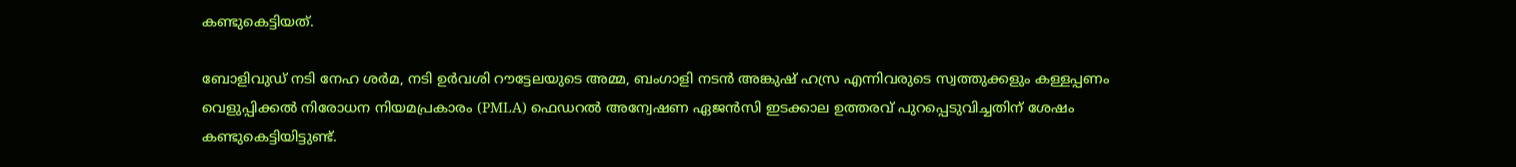കണ്ടുകെട്ടിയത്.

ബോളിവുഡ് നടി നേഹ ശർമ, നടി ഉർവശി റൗട്ടേലയുടെ അമ്മ, ബംഗാളി നടൻ അങ്കുഷ് ഹസ്ര എന്നിവരുടെ സ്വത്തുക്കളും കള്ളപ്പണം വെളുപ്പിക്കൽ നിരോധന നിയമപ്രകാരം (PMLA) ഫെഡറൽ അന്വേഷണ ഏജൻസി ഇടക്കാല ഉത്തരവ് പുറപ്പെടുവിച്ചതിന് ശേഷം കണ്ടുകെട്ടിയിട്ടുണ്ട്.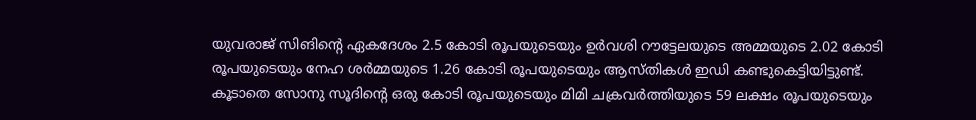യുവരാജ് സിങിന്റെ ഏകദേശം 2.5 കോടി രൂപയുടെയും ഉർവശി റൗട്ടേലയുടെ അമ്മയുടെ 2.02 കോടി രൂപയുടെയും നേഹ ശർമ്മയുടെ 1.26 കോടി രൂപയുടെയും ആസ്തികൾ ഇഡി കണ്ടുകെട്ടിയിട്ടുണ്ട്. കൂടാതെ സോനു സൂദിന്റെ ഒരു കോടി രൂപയുടെയും മിമി ചക്രവർത്തിയുടെ 59 ലക്ഷം രൂപയുടെയും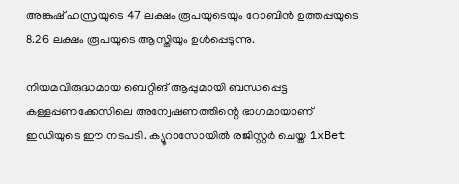അങ്കുഷ് ഹസ്രയുടെ 47 ലക്ഷം രൂപയുടെയും റോബിൻ ഉത്തപ്പയുടെ 8.26 ലക്ഷം രൂപയുടെ ആസ്തിയും ഉൾപ്പെടുന്നു.

നിയമവിരുദ്ധമായ ബെറ്റിങ് ആപ്പുമായി ബന്ധപ്പെട്ട കള്ളപ്പണക്കേസിലെ അന്വേഷണത്തിന്റെ ഭാഗമായാണ് ഇഡിയുടെ ഈ നടപടി. ക്യൂറാസോയിൽ രജിസ്റ്റർ ചെയ്ത 1xBet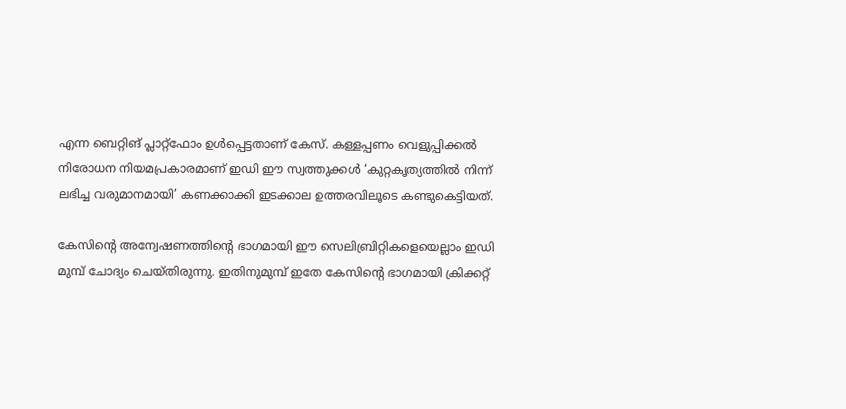എന്ന ബെറ്റിങ് പ്ലാറ്റ്ഫോം ഉൾപ്പെട്ടതാണ് കേസ്. കള്ളപ്പണം വെളുപ്പിക്കൽ നിരോധന നിയമപ്രകാരമാണ് ഇഡി ഈ സ്വത്തുക്കൾ ‘കുറ്റകൃത്യത്തിൽ നിന്ന് ലഭിച്ച വരുമാനമായി’ കണക്കാക്കി ഇടക്കാല ഉത്തരവിലൂടെ കണ്ടുകെട്ടിയത്.

കേസിന്റെ അന്വേഷണത്തിന്റെ ഭാഗമായി ഈ സെലിബ്രിറ്റികളെയെല്ലാം ഇഡി മുമ്പ് ചോദ്യം ചെയ്തിരുന്നു. ഇതിനുമുമ്പ് ഇതേ കേസിന്റെ ഭാഗമായി ക്രിക്കറ്റ്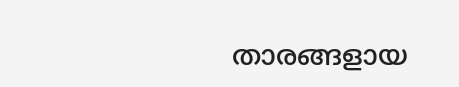താരങ്ങളായ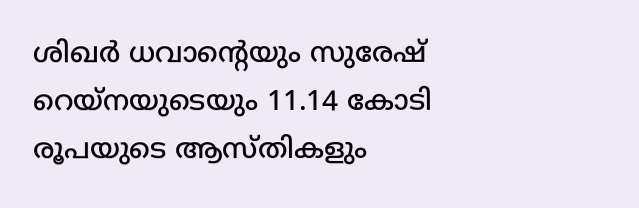ശിഖർ ധവാന്റെയും സുരേഷ് റെയ്നയുടെയും 11.14 കോടി രൂപയുടെ ആസ്തികളും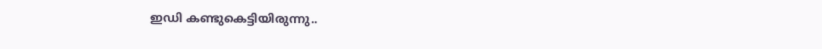ഇഡി കണ്ടുകെട്ടിയിരുന്നു..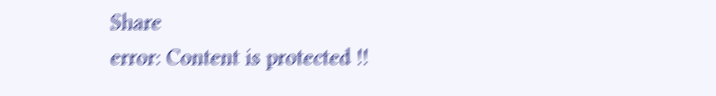Share
error: Content is protected !!